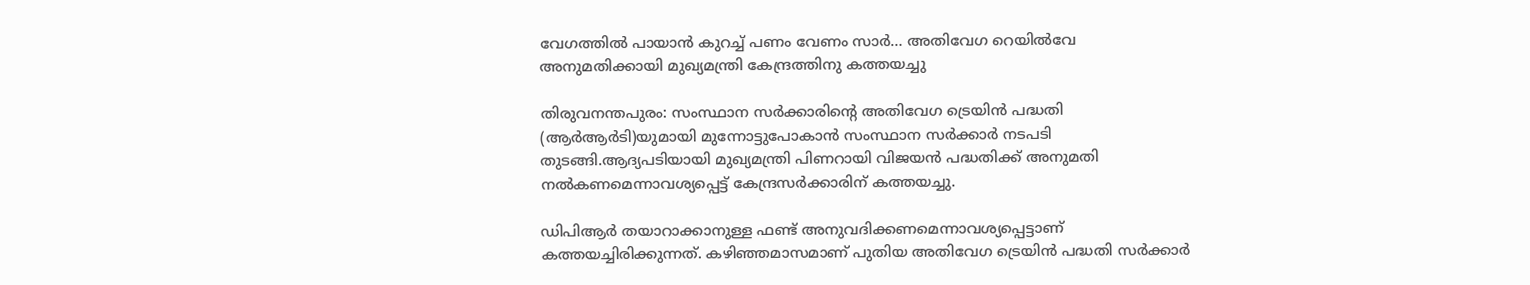വേഗത്തിൽ പായാൻ കുറച്ച് പണം വേണം സാർ… അതിവേഗ റെയിൽവേ അനുമതിക്കായി മുഖ്യമന്ത്രി കേന്ദ്രത്തിനു കത്തയച്ചു

തിരുവനന്തപുരം: സംസ്ഥാന സര്‍ക്കാരിന്‍റെ അതിവേഗ ട്രെയിന്‍ പദ്ധതി (ആര്‍ആര്‍ടി)യുമായി മുന്നോട്ടുപോകാന്‍ സംസ്ഥാന സര്‍ക്കാര്‍ നടപടി തുടങ്ങി.ആദ്യപടിയായി മുഖ്യമന്ത്രി പിണറായി വിജയന്‍ പദ്ധതിക്ക് അനുമതി നല്‍കണമെന്നാവശ്യപ്പെട്ട് കേന്ദ്രസര്‍ക്കാരിന് കത്തയച്ചു.

ഡിപിആര്‍ തയാറാക്കാനുള്ള ഫണ്ട് അനുവദിക്കണമെന്നാവശ്യപ്പെട്ടാണ് കത്തയച്ചിരിക്കുന്നത്. കഴിഞ്ഞമാസമാണ് പുതിയ അതിവേഗ ട്രെയിന്‍ പദ്ധതി സര്‍ക്കാര്‍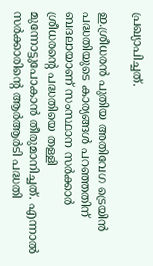പ്രഖ്യാപിച്ചത്.

ഇ.ശ്രീധരന്‍ പുതിയ അതിവേഗ ട്രെയിന്‍ പദ്ധതിയുടെ കാര്യങ്ങള്‍ പറഞ്ഞതിന് ബദലായാണ് സംസ്ഥാന സര്‍ക്കാര്‍ ശ്രീധരന്‍റെ പദ്ധതിയെ തള്ളി മുന്നോട്ടുപോകാന്‍ തീരുമാനിച്ചത്. എന്നാല്‍ സര്‍ക്കാരിന്‍റെ ആര്‍ആര്‍ടി പദ്ധതി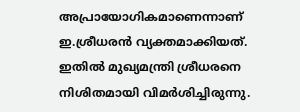അപ്രായോഗികമാണെന്നാണ് ഇ.ശ്രീധരന്‍ വ്യക്തമാക്കിയത്. ഇതില്‍ മുഖ്യമന്ത്രി ശ്രീധരനെ നിശിതമായി വിമര്‍ശിച്ചിരുന്നു.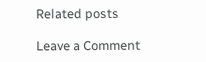Related posts

Leave a Comment